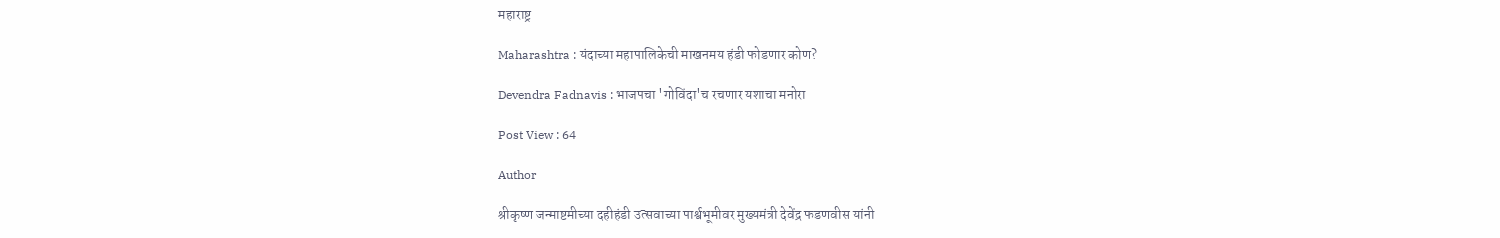महाराष्ट्र

Maharashtra : यंदाच्या महापालिकेची माखनमय हंडी फोडणार कोण?

Devendra Fadnavis : भाजपचा 'गोविंदा'च रचणार यशाचा मनोरा

Post View : 64

Author

श्रीकृष्ण जन्माष्टमीच्या दहीहंडी उत्सवाच्या पार्श्वभूमीवर मुख्यमंत्री देवेंद्र फडणवीस यांनी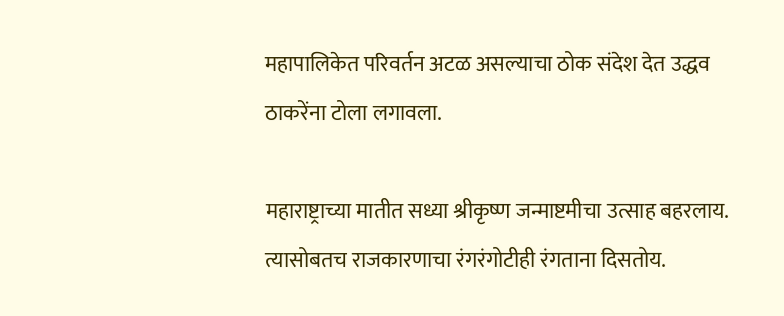महापालिकेत परिवर्तन अटळ असल्याचा ठोक संदेश देत उद्धव ठाकरेंना टोला लगावला.

महाराष्ट्राच्या मातीत सध्या श्रीकृष्ण जन्माष्टमीचा उत्साह बहरलाय. त्यासोबतच राजकारणाचा रंगरंगोटीही रंगताना दिसतोय.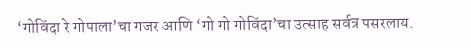‘गोविंदा रे गोपाला’चा गजर आणि ‘गो गो गोविंदा’चा उत्साह सर्वत्र पसरलाय.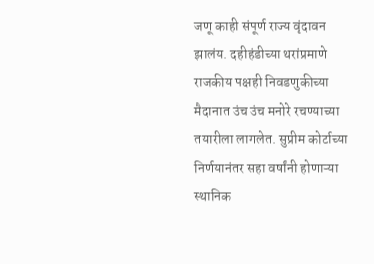जणू काही संपूर्ण राज्य वृंदावन झालंय. दहीहंडीच्या थरांप्रमाणे राजकीय पक्षही निवडणुकीच्या मैदानात उंच उंच मनोरे रचण्याच्या तयारीला लागलेत. सुप्रीम कोर्टाच्या निर्णयानंतर सहा वर्षांनी होणाऱ्या स्थानिक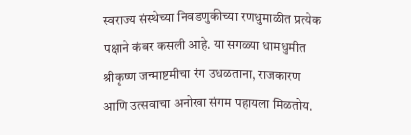स्वराज्य संस्थेच्या निवडणुकीच्या रणधुमाळीत प्रत्येक पक्षाने कंबर कसली आहे. या सगळ्या धामधुमीत श्रीकृष्ण जन्माष्टमीचा रंग उधळताना, राजकारण आणि उत्सवाचा अनोखा संगम पहायला मिळतोय.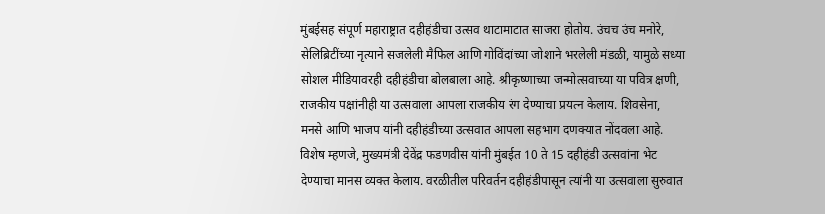मुंबईसह संपूर्ण महाराष्ट्रात दहीहंडीचा उत्सव थाटामाटात साजरा होतोय. उंचच उंच मनोरे, सेलिब्रिटींच्या नृत्याने सजलेली मैफिल आणि गोविंदांच्या जोशाने भरलेली मंडळी, यामुळे सध्या सोशल मीडियावरही दहीहंडीचा बोलबाला आहे. श्रीकृष्णाच्या जन्मोत्सवाच्या या पवित्र क्षणी, राजकीय पक्षांनीही या उत्सवाला आपला राजकीय रंग देण्याचा प्रयत्न केलाय. शिवसेना, मनसे आणि भाजप यांनी दहीहंडीच्या उत्सवात आपला सहभाग दणक्यात नोंदवला आहे. विशेष म्हणजे, मुख्यमंत्री देवेंद्र फडणवीस यांनी मुंबईत 10 ते 15 दहीहंडी उत्सवांना भेट देण्याचा मानस व्यक्त केलाय. वरळीतील परिवर्तन दहीहंडीपासून त्यांनी या उत्सवाला सुरुवात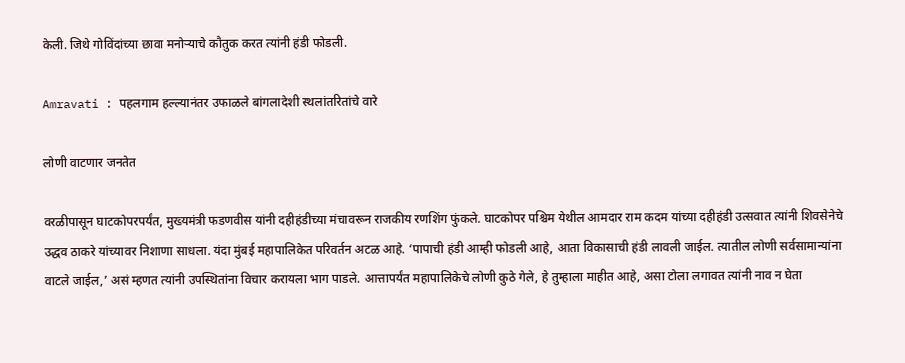केली. जिथे गोविंदांच्या छावा मनोऱ्याचे कौतुक करत त्यांनी हंडी फोडली.

Amravati : पहलगाम हल्ल्यानंतर उफाळले बांगलादेशी स्थलांतरितांचे वारे

लोणी वाटणार जनतेत

वरळीपासून घाटकोपरपर्यंत, मुख्यमंत्री फडणवीस यांनी दहीहंडीच्या मंचावरून राजकीय रणशिंग फुंकले. घाटकोपर पश्चिम येथील आमदार राम कदम यांच्या दहीहंडी उत्सवात त्यांनी शिवसेनेचे उद्धव ठाकरे यांच्यावर निशाणा साधला. यंदा मुंबई महापालिकेत परिवर्तन अटळ आहे. ‘पापाची हंडी आम्ही फोडली आहे, आता विकासाची हंडी लावली जाईल. त्यातील लोणी सर्वसामान्यांना वाटले जाईल,’ असं म्हणत त्यांनी उपस्थितांना विचार करायला भाग पाडले. आत्तापर्यंत महापालिकेचे लोणी कुठे गेले, हे तुम्हाला माहीत आहे, असा टोला लगावत त्यांनी नाव न घेता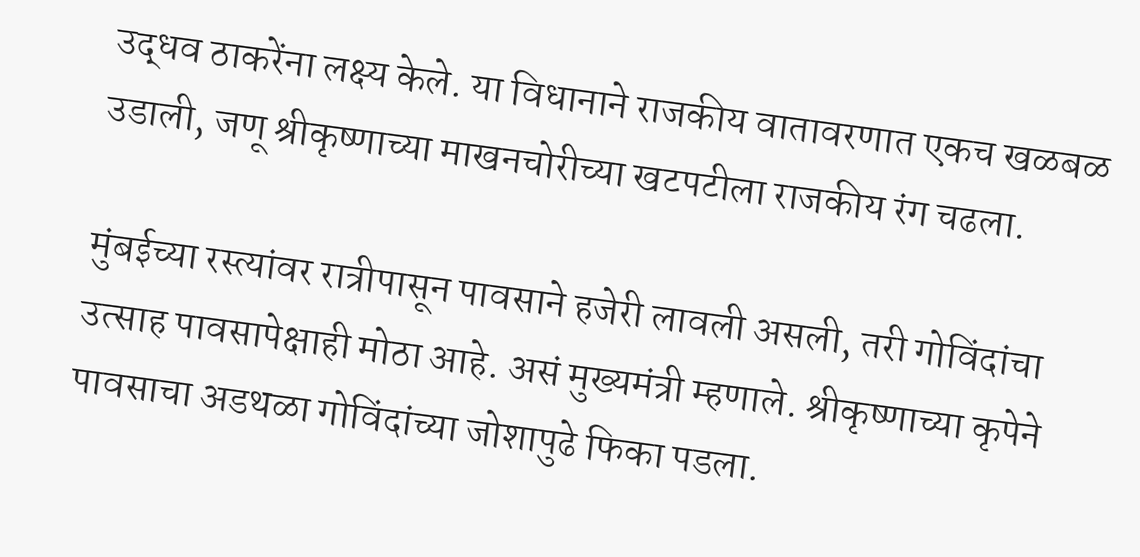उद्धव ठाकरेंना लक्ष्य केले. या विधानाने राजकीय वातावरणात एकच खळबळ उडाली, जणू श्रीकृष्णाच्या माखनचोरीच्या खटपटीला राजकीय रंग चढला.

मुंबईच्या रस्त्यांवर रात्रीपासून पावसाने हजेरी लावली असली, तरी गोविंदांचा उत्साह पावसापेक्षाही मोठा आहे. असं मुख्यमंत्री म्हणाले. श्रीकृष्णाच्या कृपेने पावसाचा अडथळा गोविंदांच्या जोशापुढे फिका पडला.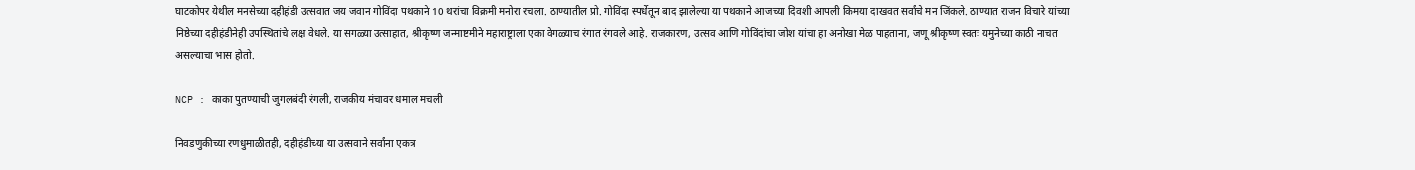घाटकोपर येथील मनसेच्या दहीहंडी उत्सवात जय जवान गोविंदा पथकाने 10 थरांचा विक्रमी मनोरा रचला. ठाण्यातील प्रो. गोविंदा स्पर्धेतून बाद झालेल्या या पथकाने आजच्या दिवशी आपली किमया दाखवत सर्वांचे मन जिंकले. ठाण्यात राजन विचारे यांच्या निष्ठेच्या दहीहंडीनेही उपस्थितांचे लक्ष वेधले. या सगळ्या उत्साहात, श्रीकृष्ण जन्माष्टमीने महाराष्ट्राला एका वेगळ्याच रंगात रंगवले आहे. राजकारण, उत्सव आणि गोविंदांचा जोश यांचा हा अनोखा मेळ पाहताना, जणू श्रीकृष्ण स्वतः यमुनेच्या काठी नाचत असल्याचा भास होतो.

NCP : काका पुतण्याची जुगलबंदी रंगली, राजकीय मंचावर धमाल मचली

निवडणुकीच्या रणधुमाळीतही, दहीहंडीच्या या उत्सवाने सर्वांना एकत्र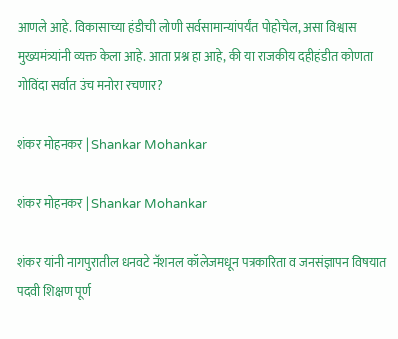आणले आहे. विकासाच्या हंडीची लोणी सर्वसामान्यांपर्यंत पोहोचेल, असा विश्वास मुख्यमंत्र्यांनी व्यक्त केला आहे. आता प्रश्न हा आहे, की या राजकीय दहीहंडीत कोणता गोविंदा सर्वात उंच मनोरा रचणार?

शंकर मोहनकर | Shankar Mohankar

शंकर मोहनकर | Shankar Mohankar

शंकर यांनी नागपुरातील धनवटे नॅशनल कॉलेजमधून पत्रकारिता व जनसंज्ञापन विषयात पदवी शिक्षण पूर्ण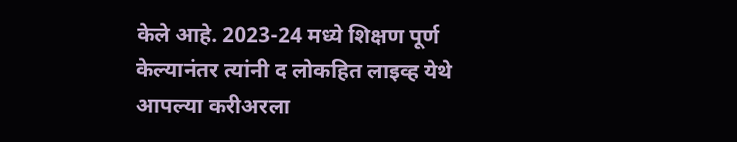केले आहे. 2023-24 मध्ये शिक्षण पूर्ण केल्यानंतर त्यांनी द लोकहित लाइव्ह येथे आपल्या करीअरला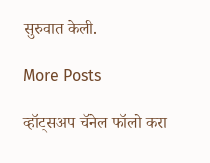सुरुवात केली.

More Posts

व्हॉट्सअप चॅनेल फॉलो करा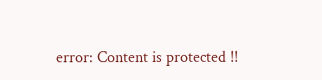error: Content is protected !!